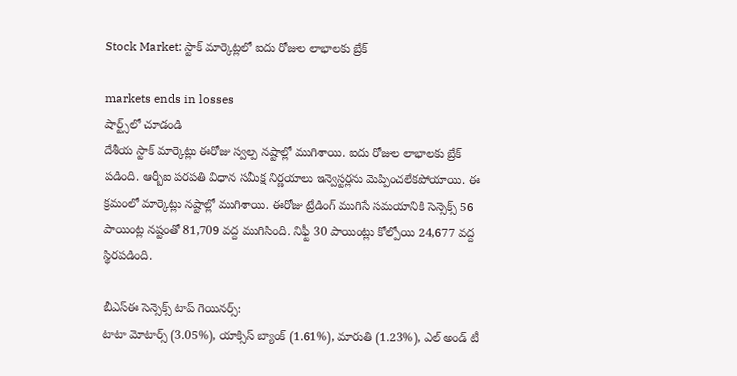Stock Market: స్టాక్ మార్కెట్లలో ఐదు రోజుల లాభాలకు బ్రేక్

markets ends in losses
షార్ట్స్‌లో చూడండి
దేశీయ స్టాక్ మార్కెట్లు ఈరోజు స్వల్ప నష్టాల్లో ముగిశాయి. ఐదు రోజుల లాభాలకు బ్రేక్ పడింది. ఆర్బీఐ పరపతి విధాన సమీక్ష నిర్ణయాలు ఇన్వెస్టర్లను మెప్పించలేకపోయాయి. ఈ క్రమంలో మార్కెట్లు నష్టాల్లో ముగిశాయి. ఈరోజు ట్రేడింగ్ ముగిసే సమయానికి సెన్సెక్స్ 56 పాయింట్ల నష్టంతో 81,709 వద్ద ముగిసింది. నిఫ్టీ 30 పాయింట్లు కోల్పోయి 24,677 వద్ద స్థిరపడింది.

బీఎస్ఈ సెన్సెక్స్ టాప్ గెయినర్స్:
టాటా మోటార్స్ (3.05%), యాక్సిస్ బ్యాంక్ (1.61%), మారుతి (1.23%), ఎల్ అండ్ టీ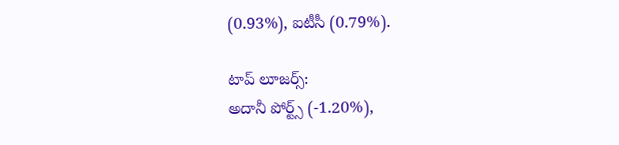(0.93%), ఐటీసీ (0.79%).

టాప్ లూజర్స్:
అదానీ పోర్ట్స్ (-1.20%),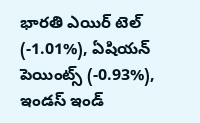భారతి ఎయిర్ టెల్ (-1.01%), ఏషియన్ పెయింట్స్ (-0.93%), ఇండస్ ఇండ్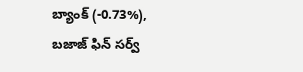బ్యాంక్ (-0.73%), బజాజ్ ఫిన్ సర్వ్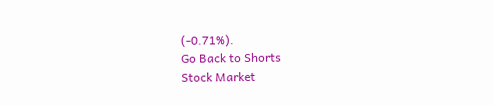(-0.71%).
Go Back to Shorts
Stock Market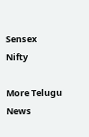Sensex
Nifty

More Telugu News